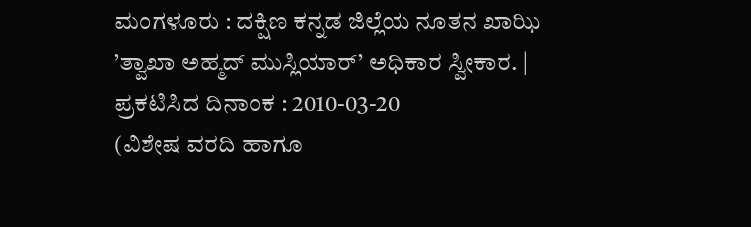ಮಂಗಳೂರು : ದಕ್ಷಿಣ ಕನ್ನಡ ಜಿಲ್ಲೆಯ ನೂತನ ಖಾಝಿ ’ತ್ವಾಖಾ ಅಹ್ಮದ್ ಮುಸ್ಲಿಯಾರ್’ ಅಧಿಕಾರ ಸ್ವೀಕಾರ. |
ಪ್ರಕಟಿಸಿದ ದಿನಾಂಕ : 2010-03-20
(ವಿಶೇಷ ವರದಿ ಹಾಗೂ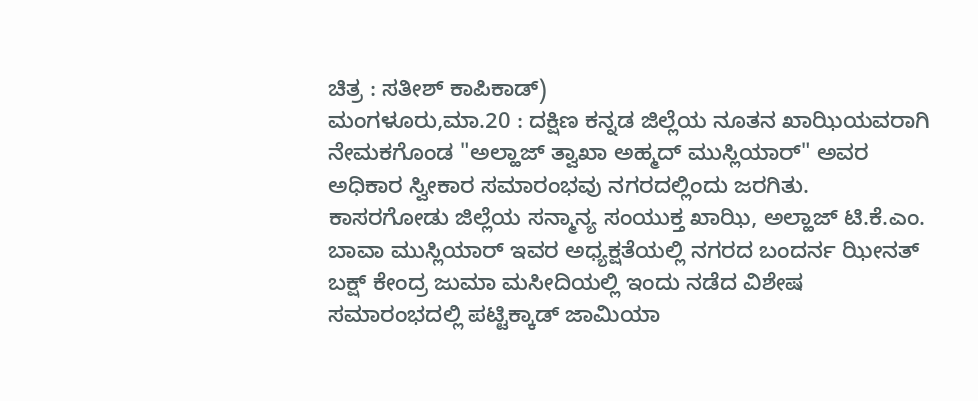ಚಿತ್ರ : ಸತೀಶ್ ಕಾಪಿಕಾಡ್)
ಮಂಗಳೂರು,ಮಾ.20 : ದಕ್ಷಿಣ ಕನ್ನಡ ಜಿಲ್ಲೆಯ ನೂತನ ಖಾಝಿಯವರಾಗಿ ನೇಮಕಗೊಂಡ "ಅಲ್ಹಾಜ್ ತ್ವಾಖಾ ಅಹ್ಮದ್ ಮುಸ್ಲಿಯಾರ್" ಅವರ ಅಧಿಕಾರ ಸ್ವೀಕಾರ ಸಮಾರಂಭವು ನಗರದಲ್ಲಿಂದು ಜರಗಿತು.
ಕಾಸರಗೋಡು ಜಿಲ್ಲೆಯ ಸನ್ಮಾನ್ಯ ಸಂಯುಕ್ತ ಖಾಝಿ, ಅಲ್ಹಾಜ್ ಟಿ.ಕೆ.ಎಂ. ಬಾವಾ ಮುಸ್ಲಿಯಾರ್ ಇವರ ಅಧ್ಯಕ್ಷತೆಯಲ್ಲಿ ನಗರದ ಬಂದರ್ನ ಝೀನತ್ ಬಕ್ಷ್ ಕೇಂದ್ರ ಜುಮಾ ಮಸೀದಿಯಲ್ಲಿ ಇಂದು ನಡೆದ ವಿಶೇಷ ಸಮಾರಂಭದಲ್ಲಿ ಪಟ್ಟಿಕ್ಕಾಡ್ ಜಾಮಿಯಾ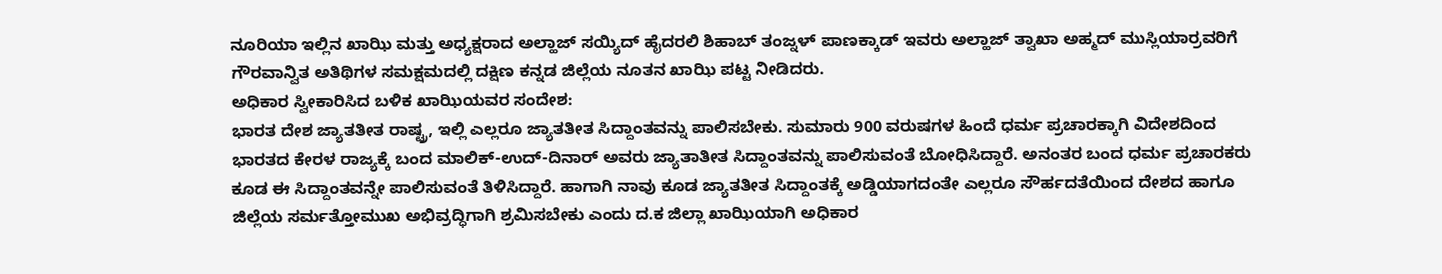ನೂರಿಯಾ ಇಲ್ಲಿನ ಖಾಝಿ ಮತ್ತು ಅಧ್ಯಕ್ಷರಾದ ಅಲ್ಹಾಜ್ ಸಯ್ಯಿದ್ ಹೈದರಲಿ ಶಿಹಾಬ್ ತಂಜ್ನಳ್ ಪಾಣಕ್ಕಾಡ್ ಇವರು ಅಲ್ಹಾಜ್ ತ್ವಾಖಾ ಅಹ್ಮದ್ ಮುಸ್ಲಿಯಾರ್ರವರಿಗೆ ಗೌರವಾನ್ವಿತ ಅತಿಥಿಗಳ ಸಮಕ್ಷಮದಲ್ಲಿ ದಕ್ಷಿಣ ಕನ್ನಡ ಜಿಲ್ಲೆಯ ನೂತನ ಖಾಝಿ ಪಟ್ಟ ನೀಡಿದರು.
ಅಧಿಕಾರ ಸ್ವೀಕಾರಿಸಿದ ಬಳಿಕ ಖಾಝಿಯವರ ಸಂದೇಶ:
ಭಾರತ ದೇಶ ಜ್ಯಾತತೀತ ರಾಷ್ಟ್ರ, ಇಲ್ಲಿ ಎಲ್ಲರೂ ಜ್ಯಾತತೀತ ಸಿದ್ದಾಂತವನ್ನು ಪಾಲಿಸಬೇಕು. ಸುಮಾರು 900 ವರುಷಗಳ ಹಿಂದೆ ಧರ್ಮ ಪ್ರಚಾರಕ್ಕಾಗಿ ವಿದೇಶದಿಂದ ಭಾರತದ ಕೇರಳ ರಾಜ್ಯಕ್ಕೆ ಬಂದ ಮಾಲಿಕ್-ಉದ್-ದಿನಾರ್ ಅವರು ಜ್ಯಾತಾತೀತ ಸಿದ್ದಾಂತವನ್ನು ಪಾಲಿಸುವಂತೆ ಬೋಧಿಸಿದ್ದಾರೆ. ಅನಂತರ ಬಂದ ಧರ್ಮ ಪ್ರಚಾರಕರು ಕೂಡ ಈ ಸಿದ್ದಾಂತವನ್ನೇ ಪಾಲಿಸುವಂತೆ ತಿಳಿಸಿದ್ದಾರೆ. ಹಾಗಾಗಿ ನಾವು ಕೂಡ ಜ್ಯಾತತೀತ ಸಿದ್ದಾಂತಕ್ಕೆ ಅಡ್ಡಿಯಾಗದಂತೇ ಎಲ್ಲರೂ ಸೌರ್ಹದತೆಯಿಂದ ದೇಶದ ಹಾಗೂ ಜಿಲ್ಲೆಯ ಸರ್ಮತ್ತೋಮುಖ ಅಭಿವ್ರದ್ಧಿಗಾಗಿ ಶ್ರಮಿಸಬೇಕು ಎಂದು ದ.ಕ ಜಿಲ್ಲಾ ಖಾಝಿಯಾಗಿ ಅಧಿಕಾರ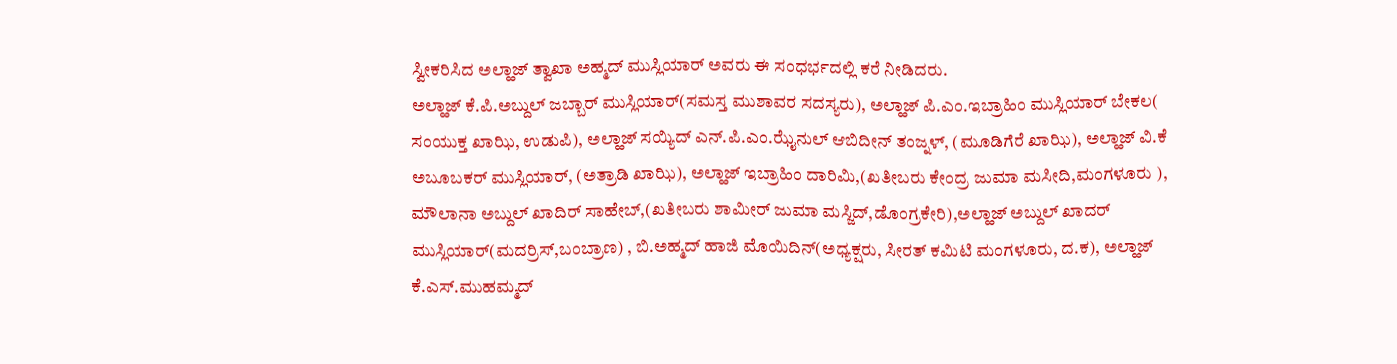ಸ್ವೀಕರಿಸಿದ ಅಲ್ಹಾಜ್ ತ್ವಾಖಾ ಅಹ್ಮದ್ ಮುಸ್ಲಿಯಾರ್ ಅವರು ಈ ಸಂಧರ್ಭದಲ್ಲಿ ಕರೆ ನೀಡಿದರು.
ಅಲ್ಹಾಜ್ ಕೆ.ಪಿ.ಅಬ್ದುಲ್ ಜಬ್ಬಾರ್ ಮುಸ್ಲಿಯಾರ್(ಸಮಸ್ತ ಮುಶಾವರ ಸದಸ್ಯರು), ಅಲ್ಹಾಜ್ ಪಿ.ಎಂ.ಇಬ್ರಾಹಿಂ ಮುಸ್ಲಿಯಾರ್ ಬೇಕಲ( ಸಂಯುಕ್ತ ಖಾಝಿ, ಉಡುಪಿ), ಅಲ್ಹಾಜ್ ಸಯ್ಯಿದ್ ಎನ್.ಪಿ.ಎಂ.ಝೈನುಲ್ ಆಬಿದೀನ್ ತಂಜ್ನಳ್, (ಮೂಡಿಗೆರೆ ಖಾಝಿ), ಅಲ್ಹಾಜ್ ವಿ.ಕೆ ಅಬೂಬಕರ್ ಮುಸ್ಲಿಯಾರ್, (ಅತ್ರಾಡಿ ಖಾಝಿ), ಅಲ್ಹಾಜ್ ಇಬ್ರಾಹಿಂ ದಾರಿಮಿ,(ಖತೀಬರು ಕೇಂದ್ರ ಜುಮಾ ಮಸೀದಿ,ಮಂಗಳೂರು ), ಮೌಲಾನಾ ಅಬ್ದುಲ್ ಖಾದಿರ್ ಸಾಹೇಬ್,(ಖತೀಬರು ಶಾಮೀರ್ ಜುಮಾ ಮಸ್ಜಿದ್,ಡೊಂಗ್ರಕೇರಿ),ಅಲ್ಹಾಜ್ ಅಬ್ದುಲ್ ಖಾದರ್ ಮುಸ್ಲಿಯಾರ್(ಮದರ್ರಿಸ್,ಬಂಬ್ರಾಣ) , ಬಿ.ಅಹ್ಮದ್ ಹಾಜಿ ಮೊಯಿದಿನ್(ಅಧ್ಯಕ್ಷರು, ಸೀರತ್ ಕಮಿಟಿ ಮಂಗಳೂರು, ದ.ಕ), ಅಲ್ಹಾಜ್ ಕೆ.ಎಸ್.ಮುಹಮ್ಮದ್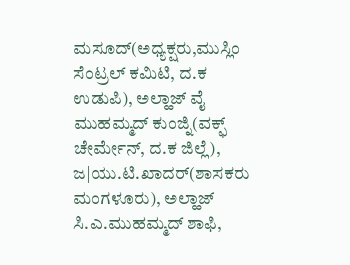ಮಸೂದ್(ಅಧ್ಯಕ್ಷರು,ಮುಸ್ಲಿಂ ಸೆಂಟ್ರಲ್ ಕಮಿಟಿ, ದ.ಕ ಉಡುಪಿ), ಅಲ್ಹಾಜ್ ವೈ ಮುಹಮ್ಮದ್ ಕುಂಜ್ನಿ(ವಕ್ಫ್ ಚೇರ್ಮೇನ್, ದ.ಕ ಜಿಲ್ಲೆ), ಜ|ಯು.ಟಿ.ಖಾದರ್(ಶಾಸಕರು ಮಂಗಳೂರು), ಅಲ್ಹಾಜ್ ಸಿ.ಎ.ಮುಹಮ್ಮದ್ ಶಾಫಿ,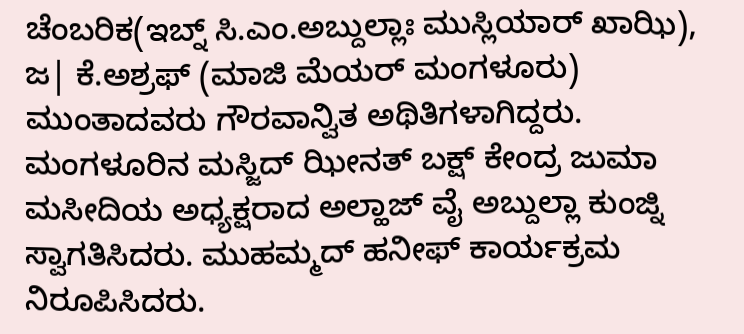ಚೆಂಬರಿಕ(ಇಬ್ನ್ ಸಿ.ಎಂ.ಅಬ್ದುಲ್ಲಾಃ ಮುಸ್ಲಿಯಾರ್ ಖಾಝಿ), ಜ| ಕೆ.ಅಶ್ರಫ್ (ಮಾಜಿ ಮೆಯರ್ ಮಂಗಳೂರು) ಮುಂತಾದವರು ಗೌರವಾನ್ವಿತ ಅಥಿತಿಗಳಾಗಿದ್ದರು.
ಮಂಗಳೂರಿನ ಮಸ್ಜಿದ್ ಝೀನತ್ ಬಕ್ಷ್ ಕೇಂದ್ರ ಜುಮಾ ಮಸೀದಿಯ ಅಧ್ಯಕ್ಷರಾದ ಅಲ್ಹಾಜ್ ವೈ ಅಬ್ದುಲ್ಲಾ ಕುಂಜ್ನಿ ಸ್ವಾಗತಿಸಿದರು. ಮುಹಮ್ಮದ್ ಹನೀಫ್ ಕಾರ್ಯಕ್ರಮ ನಿರೂಪಿಸಿದರು.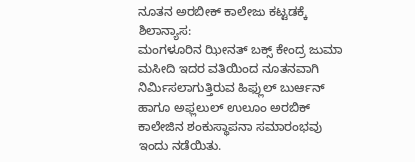ನೂತನ ಅರಬೀಕ್ ಕಾಲೇಜು ಕಟ್ಟಡಕ್ಕೆ ಶಿಲಾನ್ಯಾಸ:
ಮಂಗಳೂರಿನ ಝೀನತ್ ಬಕ್ಸ್ ಕೇಂದ್ರ ಜುಮಾ ಮಸೀದಿ ಇದರ ವತಿಯಿಂದ ನೂತನವಾಗಿ ನಿರ್ಮಿಸಲಾಗುತ್ತಿರುವ ಹಿಫ್ಲುಲ್ ಬುರ್ಆನ್ ಹಾಗೂ ಅಫ್ಲಲುಲ್ ಉಲೂಂ ಅರಬಿಕ್ ಕಾಲೇಜಿನ ಶಂಕುಸ್ಥಾಪನಾ ಸಮಾರಂಭವು ಇಂದು ನಡೆಯಿತು.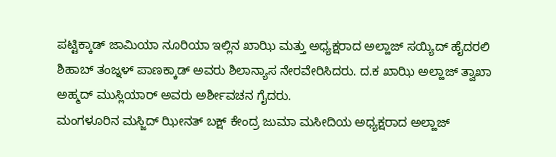ಪಟ್ಟಿಕ್ಕಾಡ್ ಜಾಮಿಯಾ ನೂರಿಯಾ ಇಲ್ಲಿನ ಖಾಝಿ ಮತ್ತು ಅಧ್ಯಕ್ಷರಾದ ಅಲ್ಹಾಜ್ ಸಯ್ಯಿದ್ ಹೈದರಲಿ ಶಿಹಾಬ್ ತಂಜ್ನಳ್ ಪಾಣಕ್ಕಾಡ್ ಅವರು ಶಿಲಾನ್ಯಾಸ ನೇರವೇರಿಸಿದರು. ದ.ಕ ಖಾಝಿ ಅಲ್ಹಾಜ್ ತ್ವಾಖಾ ಅಹ್ಮದ್ ಮುಸ್ಲಿಯಾರ್ ಅವರು ಅರ್ಶೀವಚನ ಗೈದರು.
ಮಂಗಳೂರಿನ ಮಸ್ಜಿದ್ ಝೀನತ್ ಬಕ್ಷ್ ಕೇಂದ್ರ ಜುಮಾ ಮಸೀದಿಯ ಅಧ್ಯಕ್ಷರಾದ ಅಲ್ಹಾಜ್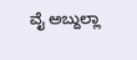ವೈ ಅಬ್ದುಲ್ಲಾ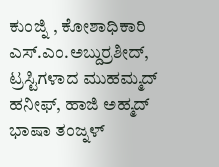ಕುಂಜ್ನಿ , ಕೋಶಾಧಿಕಾರಿ ಎಸ್.ಎಂ.ಅಬ್ದುರ್ರಶೀದ್, ಟ್ರಸ್ಟಿಗಳಾದ ಮುಹಮ್ಮದ್ ಹನೀಫ್, ಹಾಜಿ ಅಹ್ಮದ್ ಭಾಷಾ ತಂಜ್ನಳ್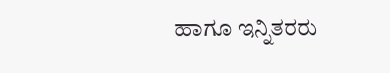ಹಾಗೂ ಇನ್ನಿತರರು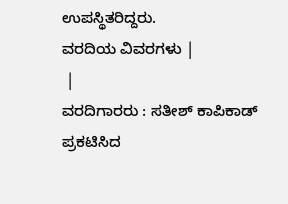ಉಪಸ್ಥಿತರಿದ್ದರು.
ವರದಿಯ ವಿವರಗಳು |
 |
ವರದಿಗಾರರು : ಸತೀಶ್ ಕಾಪಿಕಾಡ್
ಪ್ರಕಟಿಸಿದ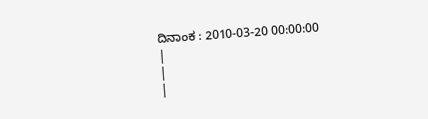ದಿನಾಂಕ : 2010-03-20 00:00:00
|
|
|